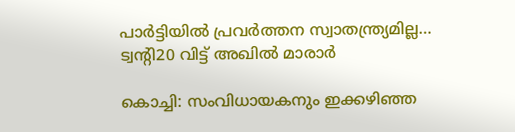പാർട്ടിയിൽ പ്രവർത്തന സ്വാതന്ത്ര്യമില്ല… ട്വന്റി20 വിട്ട് അഖിൽ മാരാർ

കൊച്ചി: സംവിധായകനും ഇക്കഴിഞ്ഞ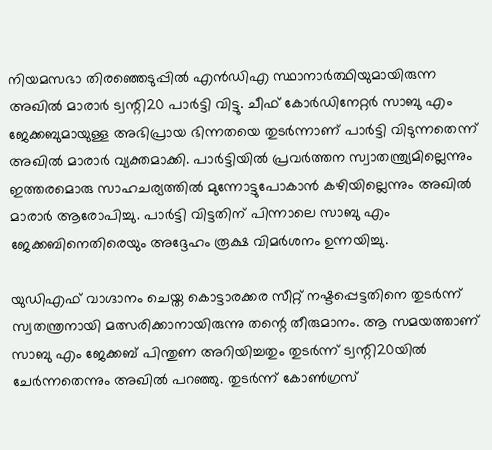നിയമസഭാ തിരഞ്ഞെടുപ്പിൽ എൻഡിഎ സ്ഥാനാർത്ഥിയുമായിരുന്ന അഖിൽ മാരാർ ട്വന്റി20 പാർട്ടി വിട്ടു. ചീഫ് കോർഡിനേറ്റർ സാബു എം ജേക്കബുമായുള്ള അഭിപ്രായ ഭിന്നതയെ തുടർന്നാണ് പാർട്ടി വിടുന്നതെന്ന് അഖിൽ മാരാർ വ്യക്തമാക്കി. പാർട്ടിയിൽ പ്രവർത്തന സ്വാതന്ത്ര്യമില്ലെന്നും ഇത്തരമൊരു സാഹചര്യത്തിൽ മുന്നോട്ടുപോകാൻ കഴിയില്ലെന്നും അഖിൽ മാരാർ ആരോപിച്ചു. പാർട്ടി വിട്ടതിന് പിന്നാലെ സാബു എം ജേക്കബിനെതിരെയും അദ്ദേഹം രൂക്ഷ വിമർശനം ഉന്നയിച്ചു.

യുഡിഎഫ് വാഗ്ദാനം ചെയ്ത കൊട്ടാരക്കര സീറ്റ് നഷ്ടപ്പെട്ടതിനെ തുടർന്ന് സ്വതന്ത്രനായി മത്സരിക്കാനായിരുന്നു തന്റെ തീരുമാനം. ആ സമയത്താണ് സാബു എം ജേക്കബ് പിന്തുണ അറിയിച്ചതും തുടർന്ന് ട്വന്റി20യിൽ ചേർന്നതെന്നും അഖിൽ പറഞ്ഞു. തുടർന്ന് കോൺഗ്രസ്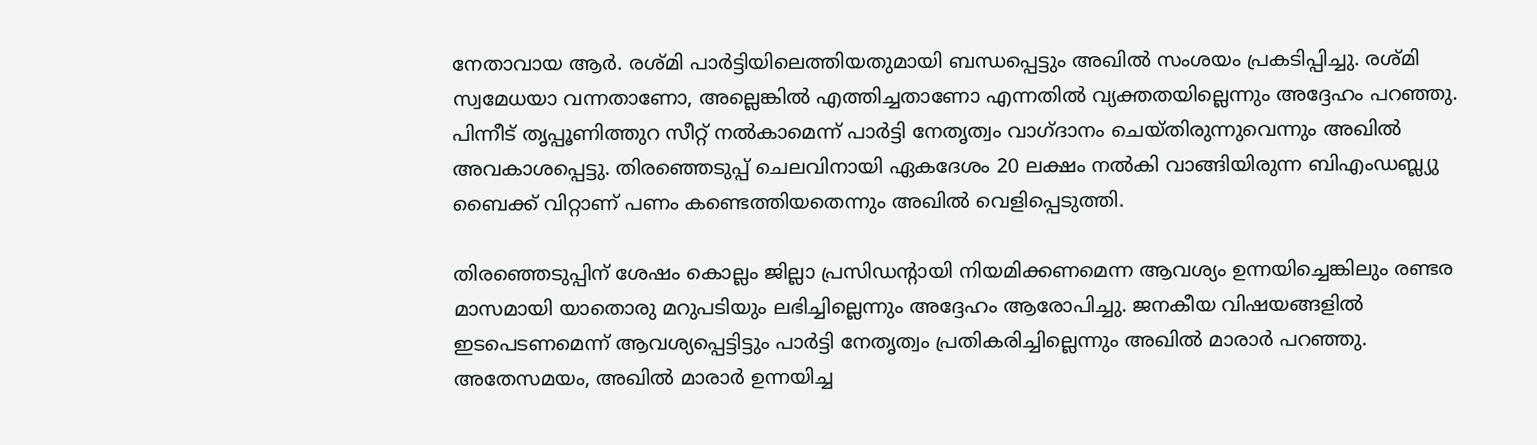നേതാവായ ആർ. രശ്മി പാർട്ടിയിലെത്തിയതുമായി ബന്ധപ്പെട്ടും അഖിൽ സംശയം പ്രകടിപ്പിച്ചു. രശ്മി സ്വമേധയാ വന്നതാണോ, അല്ലെങ്കിൽ എത്തിച്ചതാണോ എന്നതിൽ വ്യക്തതയില്ലെന്നും അദ്ദേഹം പറഞ്ഞു. പിന്നീട് തൃപ്പൂണിത്തുറ സീറ്റ് നൽകാമെന്ന് പാർട്ടി നേതൃത്വം വാഗ്ദാനം ചെയ്തിരുന്നുവെന്നും അഖിൽ അവകാശപ്പെട്ടു. തിരഞ്ഞെടുപ്പ് ചെലവിനായി ഏകദേശം 20 ലക്ഷം നൽകി വാങ്ങിയിരുന്ന ബിഎംഡബ്ല്യു ബൈക്ക് വിറ്റാണ് പണം കണ്ടെത്തിയതെന്നും അഖിൽ വെളിപ്പെടുത്തി.

തിരഞ്ഞെടുപ്പിന് ശേഷം കൊല്ലം ജില്ലാ പ്രസിഡന്റായി നിയമിക്കണമെന്ന ആവശ്യം ഉന്നയിച്ചെങ്കിലും രണ്ടര മാസമായി യാതൊരു മറുപടിയും ലഭിച്ചില്ലെന്നും അദ്ദേഹം ആരോപിച്ചു. ജനകീയ വിഷയങ്ങളിൽ ഇടപെടണമെന്ന് ആവശ്യപ്പെട്ടിട്ടും പാർട്ടി നേതൃത്വം പ്രതികരിച്ചില്ലെന്നും അഖിൽ മാരാർ പറഞ്ഞു. അതേസമയം, അഖിൽ മാരാർ ഉന്നയിച്ച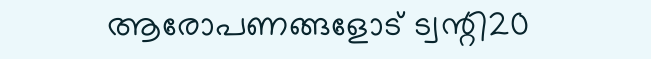ആരോപണങ്ങളോട് ട്വന്റി20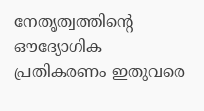നേതൃത്വത്തിന്റെ ഔദ്യോഗിക പ്രതികരണം ഇതുവരെ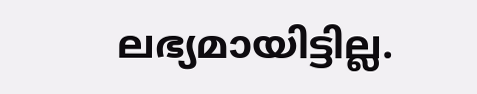ലഭ്യമായിട്ടില്ല.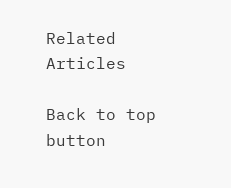Related Articles

Back to top button